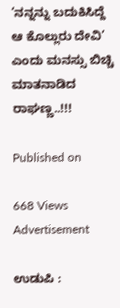‘ನನ್ನನ್ನು ಬದುಕಿಸಿದ್ದೆ ಆ ಕೊಲ್ಲುರು ದೇವಿ’ ಎಂದು ಮನಸ್ಸು ಬಿಚ್ಚಿ ಮಾತನಾಡಿದ ರಾಘಣ್ಣ..!!!

Published on

668 Views
Advertisement

ಉಡುಪಿ :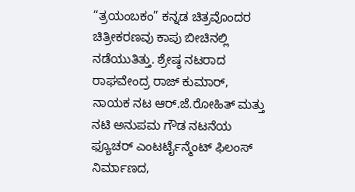“ತ್ರಯಂಬಕಂ” ಕನ್ನಡ ಚಿತ್ರವೊಂದರ ಚಿತ್ರೀಕರಣವು ಕಾಪು ಬೀಚಿನಲ್ಲಿ ನಡೆಯುತಿತ್ತು. ಶ್ರೇಷ್ಠ ನಟರಾದ ರಾಘವೇಂದ್ರ ರಾಜ್ ಕುಮಾರ್, ನಾಯಕ ನಟ ಆರ್.ಜೆ.ರೋಹಿತ್ ಮತ್ತು ನಟಿ ಅನುಪಮ ಗೌಡ ನಟನೆಯ ಫ್ಯೂಚರ್ ಎಂಟರ್ಟೈನ್ಮೆಂಟ್ ಫಿಲಂಸ್ ನಿರ್ಮಾಣದ,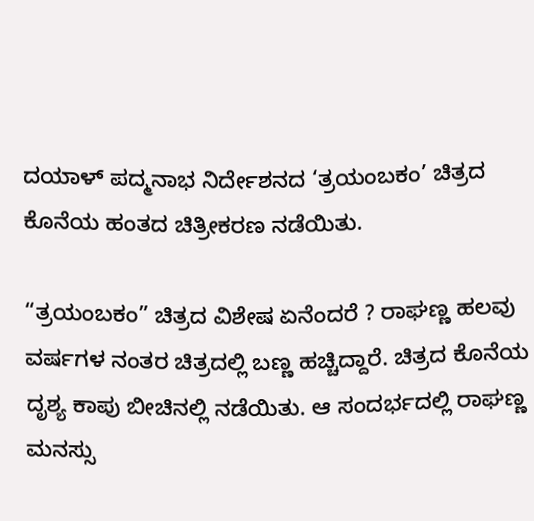ದಯಾಳ್ ಪದ್ಮನಾಭ ನಿರ್ದೇಶನದ ‘ತ್ರಯಂಬಕಂ’ ಚಿತ್ರದ ಕೊನೆಯ ಹಂತದ ಚಿತ್ರೀಕರಣ ನಡೆಯಿತು.

“ತ್ರಯಂಬಕಂ” ಚಿತ್ರದ ವಿಶೇಷ ಏನೆಂದರೆ ? ರಾಘಣ್ಣ ಹಲವು ವರ್ಷಗಳ ನಂತರ ಚಿತ್ರದಲ್ಲಿ ಬಣ್ಣ ಹಚ್ಚಿದ್ದಾರೆ. ಚಿತ್ರದ ಕೊನೆಯ ದೃಶ್ಯ ಕಾಪು ಬೀಚಿನಲ್ಲಿ ನಡೆಯಿತು. ಆ ಸಂದರ್ಭದಲ್ಲಿ ರಾಘಣ್ಣ ಮನಸ್ಸು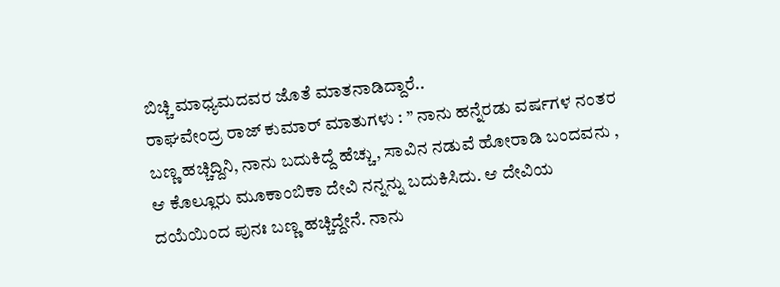ಬಿಚ್ಚಿ ಮಾಧ್ಯಮದವರ ಜೊತೆ ಮಾತನಾಡಿದ್ದಾರೆ..
ರಾಘವೇಂದ್ರ ರಾಜ್ ಕುಮಾರ್ ಮಾತುಗಳು : ” ನಾನು ಹನ್ನೆರಡು ವರ್ಷಗಳ ನಂತರ ಬಣ್ಣ ಹಚ್ಚಿದ್ದಿನಿ, ನಾನು ಬದುಕಿದ್ದೆ ಹೆಚ್ಚು, ಸಾವಿನ ನಡುವೆ ಹೋರಾಡಿ ಬಂದವನು , ಆ ಕೊಲ್ಲೂರು ಮೂಕಾಂಬಿಕಾ ದೇವಿ ನನ್ನನ್ನು ಬದುಕಿಸಿದು. ಆ ದೇವಿಯ ದಯೆಯಿಂದ ಪುನಃ ಬಣ್ಣ ಹಚ್ಚಿದ್ದೇನೆ. ನಾನು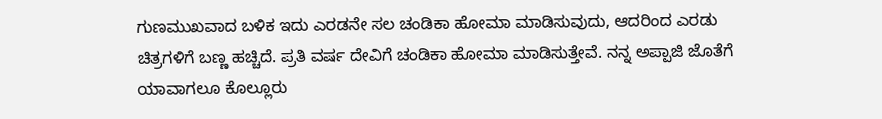ಗುಣಮುಖವಾದ ಬಳಿಕ ಇದು ಎರಡನೇ ಸಲ ಚಂಡಿಕಾ ಹೋಮಾ ಮಾಡಿಸುವುದು, ಆದರಿಂದ ಎರಡು ಚಿತ್ರಗಳಿಗೆ ಬಣ್ಣ ಹಚ್ಚಿದೆ. ಪ್ರತಿ ವರ್ಷ ದೇವಿಗೆ ಚಂಡಿಕಾ ಹೋಮಾ ಮಾಡಿಸುತ್ತೇವೆ. ನನ್ನ ಅಪ್ಪಾಜಿ ಜೊತೆಗೆ ಯಾವಾಗಲೂ ಕೊಲ್ಲೂರು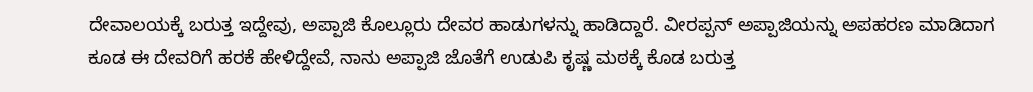ದೇವಾಲಯಕ್ಕೆ ಬರುತ್ತ ಇದ್ದೇವು, ಅಪ್ಪಾಜಿ ಕೊಲ್ಲೂರು ದೇವರ ಹಾಡುಗಳನ್ನು ಹಾಡಿದ್ದಾರೆ. ವೀರಪ್ಪನ್ ಅಪ್ಪಾಜಿಯನ್ನು ಅಪಹರಣ ಮಾಡಿದಾಗ ಕೂಡ ಈ ದೇವರಿಗೆ ಹರಕೆ ಹೇಳಿದ್ದೇವೆ, ನಾನು ಅಪ್ಪಾಜಿ ಜೊತೆಗೆ ಉಡುಪಿ ಕೃಷ್ಣ ಮಠಕ್ಕೆ ಕೊಡ ಬರುತ್ತ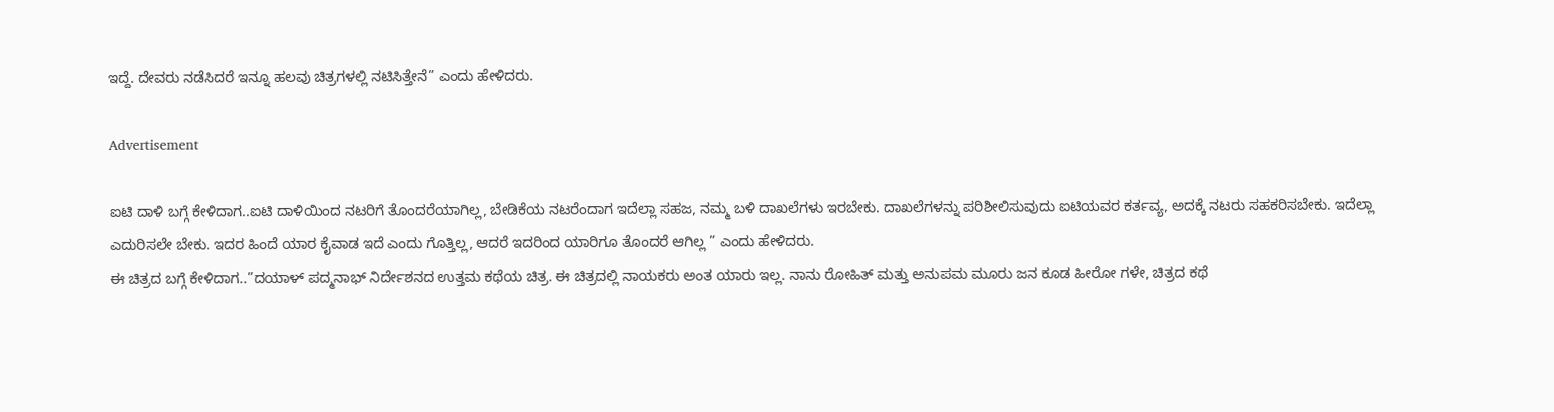ಇದ್ದೆ. ದೇವರು ನಡೆಸಿದರೆ ಇನ್ನೂ ಹಲವು ಚಿತ್ರಗಳಲ್ಲಿ ನಟಿಸಿತ್ತೇನೆ” ಎಂದು ಹೇಳಿದರು.

Advertisement

ಐಟಿ ದಾಳಿ ಬಗ್ಗೆ ಕೇಳಿದಾಗ..ಐಟಿ ದಾಳಿಯಿಂದ ನಟರಿಗೆ ತೊಂದರೆಯಾಗಿಲ್ಲ, ಬೇಡಿಕೆಯ ನಟರೆಂದಾಗ ಇದೆಲ್ಲಾ ಸಹಜ, ನಮ್ಮ ‌ಬಳಿ ದಾಖಲೆಗಳು ಇರಬೇಕು. ದಾಖಲೆಗಳನ್ನು ಪರಿಶೀಲಿಸುವುದು ಐಟಿಯವರ ಕರ್ತವ್ಯ, ಅದಕ್ಕೆ ನಟರು‌ ಸಹಕರಿಸಬೇಕು. ಇದೆಲ್ಲಾ ಎದುರಿಸಲೇ‌ ಬೇಕು. ಇದರ ಹಿಂದೆ ಯಾರ ಕೈವಾಡ‌ ಇದೆ ಎಂದು ಗೊತ್ತಿಲ್ಲ, ಆದರೆ ಇದರಿಂದ ಯಾರಿಗೂ ತೊಂದರೆ ಆಗಿಲ್ಲ ” ಎಂದು ಹೇಳಿದರು.
ಈ ಚಿತ್ರದ ಬಗ್ಗೆ ಕೇಳಿದಾಗ..”ದಯಾಳ್ ಪದ್ಮನಾಭ್ ನಿರ್ದೇಶನದ ಉತ್ತಮ ಕಥೆಯ ಚಿತ್ರ. ಈ ಚಿತ್ರದಲ್ಲಿ ನಾಯಕರು ಅಂತ ಯಾರು ಇಲ್ಲ. ನಾನು ರೋಹಿತ್ ಮತ್ತು ಅನುಪಮ ಮೂರು ಜನ ಕೂಡ ಹೀರೋ ಗಳೇ, ಚಿತ್ರದ ಕಥೆ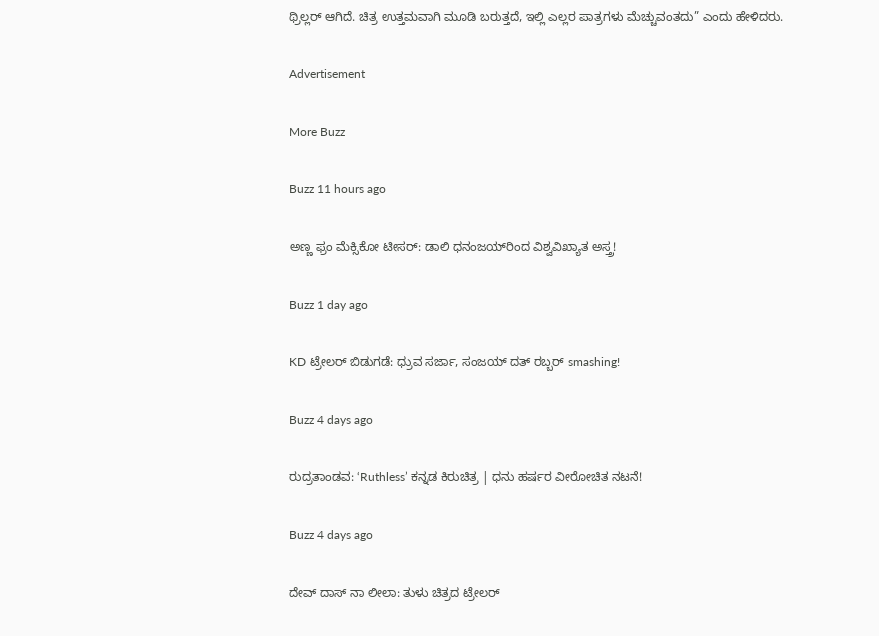ಥ್ರಿಲ್ಲರ್ ಆಗಿದೆ. ಚಿತ್ರ ಉತ್ತಮವಾಗಿ ಮೂಡಿ ಬರುತ್ತದೆ, ಇಲ್ಲಿ ಎಲ್ಲರ ಪಾತ್ರಗಳು ಮೆಚ್ಚುವಂತದು” ಎಂದು ಹೇಳಿದರು.

Advertisement

More Buzz

Buzz 11 hours ago

ಅಣ್ಣ ಫ್ರಂ ಮೆಕ್ಸಿಕೋ ಟೀಸರ್: ಡಾಲಿ ಧನಂಜಯ್‌ರಿಂದ ವಿಶ್ವವಿಖ್ಯಾತ ಅಸ್ತ್ರ!

Buzz 1 day ago

KD ಟ್ರೇಲರ್ ಬಿಡುಗಡೆ: ಧ್ರುವ ಸರ್ಜಾ, ಸಂಜಯ್ ದತ್ ರಬ್ಬರ್ smashing!

Buzz 4 days ago

ರುದ್ರತಾಂಡವ: ‘Ruthless’ ಕನ್ನಡ ಕಿರುಚಿತ್ರ | ಧನು ಹರ್ಷರ ವೀರೋಚಿತ ನಟನೆ!

Buzz 4 days ago

ದೇವ್ ದಾಸ್ ನಾ ಲೀಲಾ: ತುಳು ಚಿತ್ರದ ಟ್ರೇಲರ್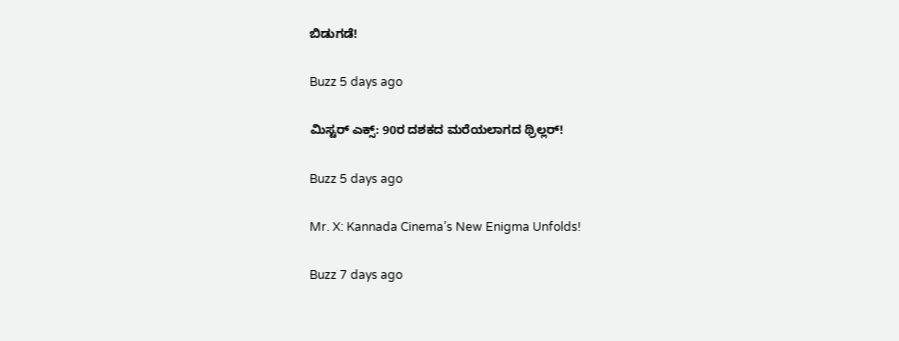ಬಿಡುಗಡೆ!

Buzz 5 days ago

ಮಿಸ್ಟರ್ ಎಕ್ಸ್: 90ರ ದಶಕದ ಮರೆಯಲಾಗದ ಥ್ರಿಲ್ಲರ್!

Buzz 5 days ago

Mr. X: Kannada Cinema’s New Enigma Unfolds!

Buzz 7 days ago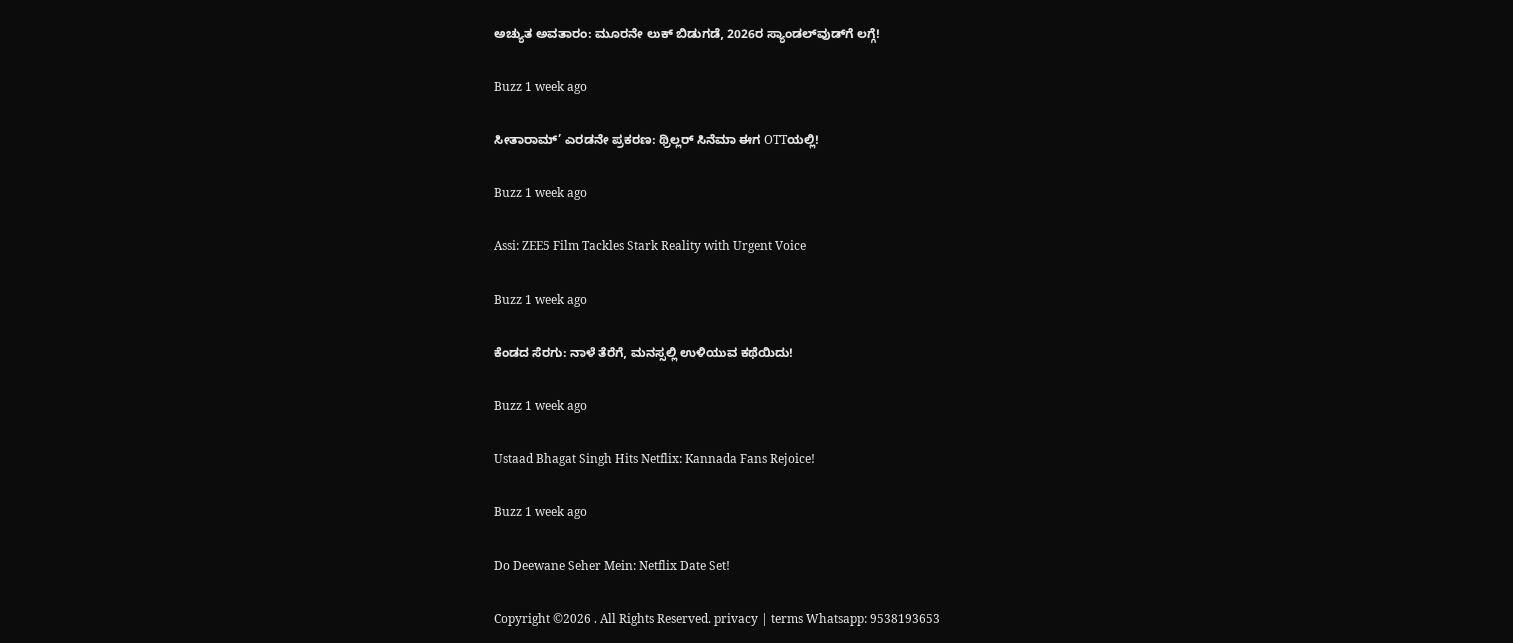ಅಚ್ಯುತ ಅವತಾರಂ: ಮೂರನೇ ಲುಕ್ ಬಿಡುಗಡೆ, 2026ರ ಸ್ಯಾಂಡಲ್‌ವುಡ್‌ಗೆ ಲಗ್ಗೆ!

Buzz 1 week ago

ಸೀತಾರಾಮ್’ ಎರಡನೇ ಪ್ರಕರಣ: ಥ್ರಿಲ್ಲರ್ ಸಿನೆಮಾ ಈಗ OTTಯಲ್ಲಿ!

Buzz 1 week ago

Assi: ZEE5 Film Tackles Stark Reality with Urgent Voice

Buzz 1 week ago

ಕೆಂಡದ ಸೆರಗು: ನಾಳೆ ತೆರೆಗೆ, ಮನಸ್ಸಲ್ಲಿ ಉಳಿಯುವ ಕಥೆಯಿದು!

Buzz 1 week ago

Ustaad Bhagat Singh Hits Netflix: Kannada Fans Rejoice!

Buzz 1 week ago

Do Deewane Seher Mein: Netflix Date Set!

Copyright ©2026 . All Rights Reserved. privacy | terms Whatsapp: 9538193653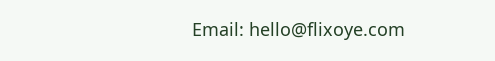Email: hello@flixoye.com